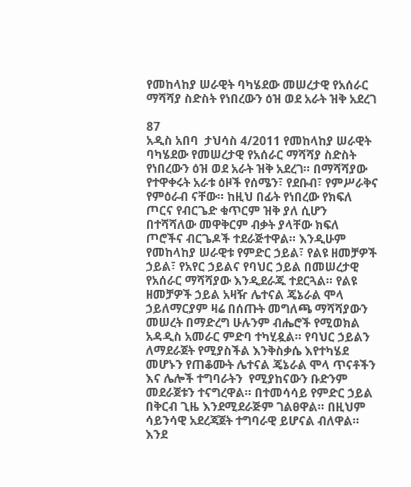የመከላከያ ሠራዊት ባካሄደው መሠረታዊ የአሰራር ማሻሻያ ስድስት የነበረውን ዕዝ ወደ አራት ዝቅ አደረገ

87
አዲስ አበባ  ታህሳስ 4/2011 የመከላከያ ሠራዊት ባካሄደው የመሠረታዊ የአሰራር ማሻሻያ ስድስት የነበረውን ዕዝ ወደ አራት ዝቅ አደረገ። በማሻሻያው የተዋቀሩት አራቱ ዕዞች የሰሜን፣ የደቡብ፣ የምሥራቅና የምዕራብ ናቸው። ከዚህ በፊት የነበረው የክፍለ ጦርና የብርጌድ ቁጥርም ዝቅ ያለ ሲሆን በተሻሻለው መዋቅርም ብቃት ያላቸው ክፍለ ጦሮችና ብርጌዶች ተደራጅተዋል። እንዲሁም የመከላከያ ሠራዊቱ የምድር ኃይል፣ የልዩ ዘመቻዎች ኃይል፣ የአየር ኃይልና የባህር ኃይል በመሠረታዊ የአሰራር ማሻሻያው እንዲደራጁ ተደርጓል። የልዩ ዘመቻዎች ኃይል አዛዥ ሌተናል ጄኔራል ሞላ ኃይለማርያም ዛሬ በሰጡት መግለጫ ማሻሻያውን መሠረት በማድረግ ሁሉንም ብሔሮች የሚወክል አዳዲስ አመራር ምድባ ተካሂዷል። የባህር ኃይልን ለማደራጀት የሚያስችል እንቅስቃሴ እየተካሄደ መሆኑን የጠቆሙት ሌተናል ጄኔራል ሞላ ጥናቶችን እና ሌሎች ተግባራትን  የሚያከናውን ቡድንም መደራጀቱን ተናግረዋል። በተመሳሳይ የምድር ኃይል በቅርብ ጊዜ እንደሚደራጅም ገልፀዋል። በዚህም ሳይንሳዊ አደረጃጀት ተግባራዊ ይሆናል ብለዋል። እንደ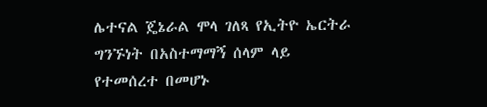ሌተናል ጄኔራል ሞላ ገለጻ የኢትዮ ኤርትራ ግንኙነት በአስተማማኝ ሰላም ላይ የተመሰረተ በመሆኑ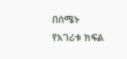በሰሜኑ የአገሪቱ ክፍል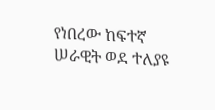የነበረው ከፍተኛ ሠራዊት ወደ ተለያዩ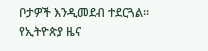ቦታዎች እንዲመደብ ተደርጓል።
የኢትዮጵያ ዜና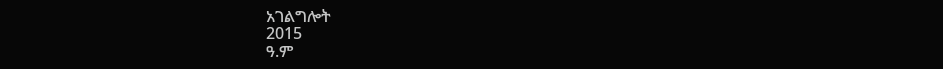አገልግሎት
2015
ዓ.ም